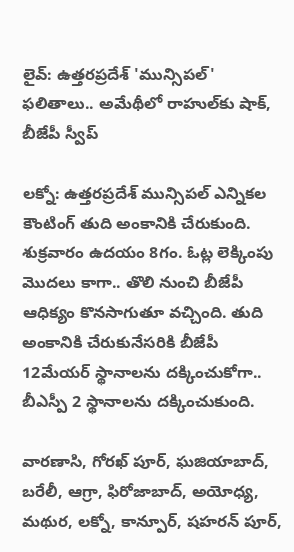లైవ్: ఉత్తరప్రదేశ్ 'మున్సిపల్' ఫలితాలు.. అమేథీలో రాహుల్‌కు షాక్, బీజేపీ స్వీప్

లక్నో: ఉత్తరప్రదేశ్ మున్సిపల్ ఎన్నికల కౌంటింగ్ తుది అంకానికి చేరుకుంది. శుక్రవారం ఉదయం 8గం. ఓట్ల లెక్కింపు మొదలు కాగా.. తొలి నుంచి బీజేపీ ఆధిక్యం కొనసాగుతూ వచ్చింది. తుది అంకానికి చేరుకునేసరికి బీజేపీ 12మేయర్ స్థానాలను దక్కించుకోగా.. బీఎస్పీ 2 స్థానాలను దక్కించుకుంది.

వారణాసి, గోరఖ్ పూర్, ఘజియాబాద్, బరేలీ, ఆగ్రా, ఫిరోజాబాద్, అయోధ్య, మథుర, లక్నో, కాన్పూర్, షహరన్ పూర్,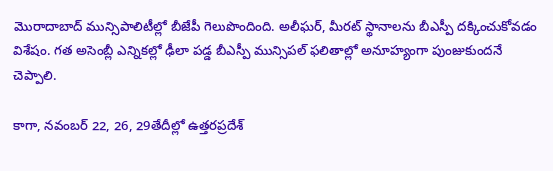మొరాదాబాద్ మున్సిపాలిటీల్లో బీజేపీ గెలుపొందింది. అలీఘర్, మీరట్ స్థానాలను బీఎస్పీ దక్కించుకోవడం విశేషం. గత అసెంబ్లీ ఎన్నికల్లో ఢీలా పడ్డ బీఎస్పీ మున్సిపల్ ఫలితాల్లో అనూహ్యంగా పుంజుకుందనే చెప్పాలి.

కాగా, నవంబర్ 22, 26, 29తేదీల్లో ఉత్తరప్రదేశ్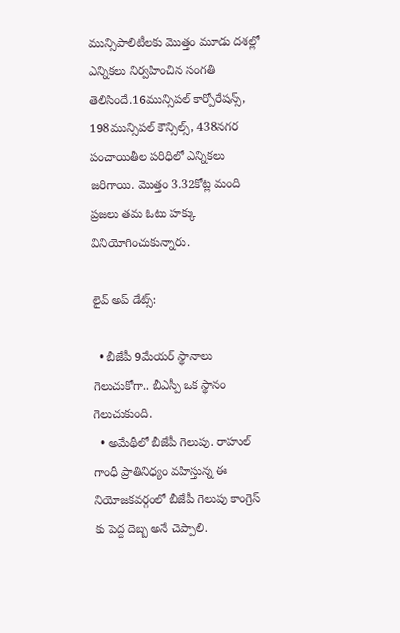మున్సిపాలిటీలకు మొత్తం మూడు దశల్లో ఎన్నికలు నిర్వహించిన సంగతి తెలిసిందే.16మున్సిపల్ కార్పోరేషన్స్, 198మున్సిపల్ కౌన్సిల్స్, 438నగర పంచాయితీల పరిధిలో ఎన్నికలు జరిగాయి. మొత్తం 3.32కోట్ల మంది ప్రజలు తమ ఓటు హక్కు వినియోగించుకున్నారు.

లైవ్ అప్ డేట్స్:

  • బీజేపీ 9మేయర్ స్థానాలు గెలుచుకోగా.. బీఎస్పీ ఒక స్థానం గెలుచుకుంది.
  • అమేథీలో బీజేపీ గెలుపు. రాహుల్ గాంధీ ప్రాతినిధ్యం వహిస్తున్న ఈ నియోజకవర్గంలో బీజేపీ గెలుపు కాంగ్రెస్ కు పెద్ద దెబ్బ అనే చెప్పాలి.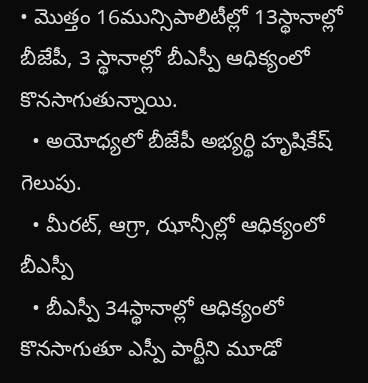• మొత్తం 16మున్సిపాలిటీల్లో 13స్థానాల్లో బీజేపీ, 3 స్థానాల్లో బీఎస్పీ ఆధిక్యంలో కొనసాగుతున్నాయి.
  • అయోధ్యలో బీజేపీ అభ్యర్థి హృషికేష్ గెలుపు.
  • మీరట్, ఆగ్రా, ఝాన్సీల్లో ఆధిక్యంలో బీఎస్పీ
  • బీఎస్పీ 34స్థానాల్లో ఆధిక్యంలో కొనసాగుతూ ఎస్పీ పార్టీని మూడో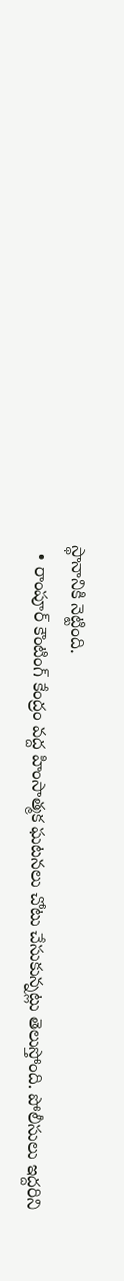స్థానానికి నెట్టింది.
  • రాంపూర్ కౌంటింగ్ కేంద్రం వద్ద హింసాత్మక ఘటనలు చోటు చేసుకున్నట్లు తెలుస్తోంది. పోలీసులు ఇద్దరిని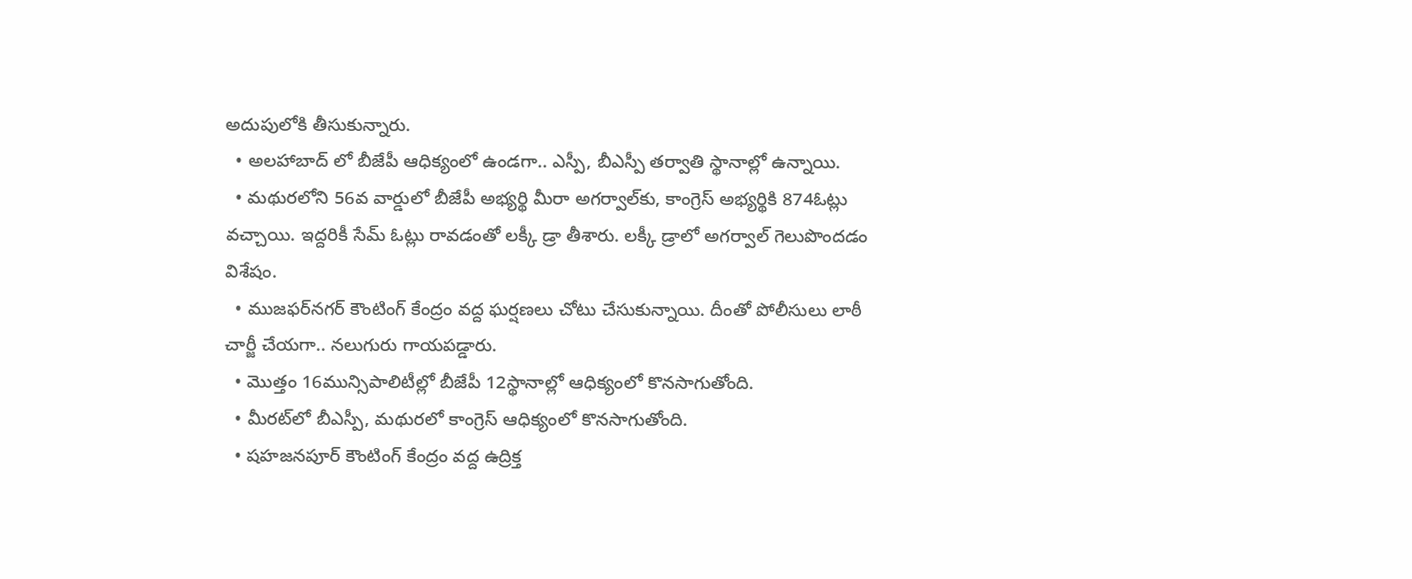అదుపులోకి తీసుకున్నారు.
  • అలహాబాద్ లో బీజేపీ ఆధిక్యంలో ఉండగా.. ఎస్పీ, బీఎస్పీ తర్వాతి స్థానాల్లో ఉన్నాయి.
  • మథురలోని 56వ వార్డులో బీజేపీ అభ్యర్థి మీరా అగర్వాల్‌కు, కాంగ్రెస్ అభ్యర్థికి 874ఓట్లు వచ్చాయి. ఇద్దరికీ సేమ్ ఓట్లు రావడంతో లక్కీ డ్రా తీశారు. లక్కీ డ్రాలో అగర్వాల్ గెలుపొందడం విశేషం.
  • ముజఫర్‌నగర్ కౌంటింగ్ కేంద్రం వద్ద ఘర్షణలు చోటు చేసుకున్నాయి. దీంతో పోలీసులు లాఠీ చార్జీ చేయగా.. నలుగురు గాయపడ్డారు.
  • మొత్తం 16మున్సిపాలిటీల్లో బీజేపీ 12స్థానాల్లో ఆధిక్యంలో కొనసాగుతోంది.
  • మీరట్‌లో బీఎస్పీ, మథురలో కాంగ్రెస్ ఆధిక్యంలో కొనసాగుతోంది.
  • షహజనపూర్ కౌంటింగ్ కేంద్రం వద్ద ఉద్రిక్త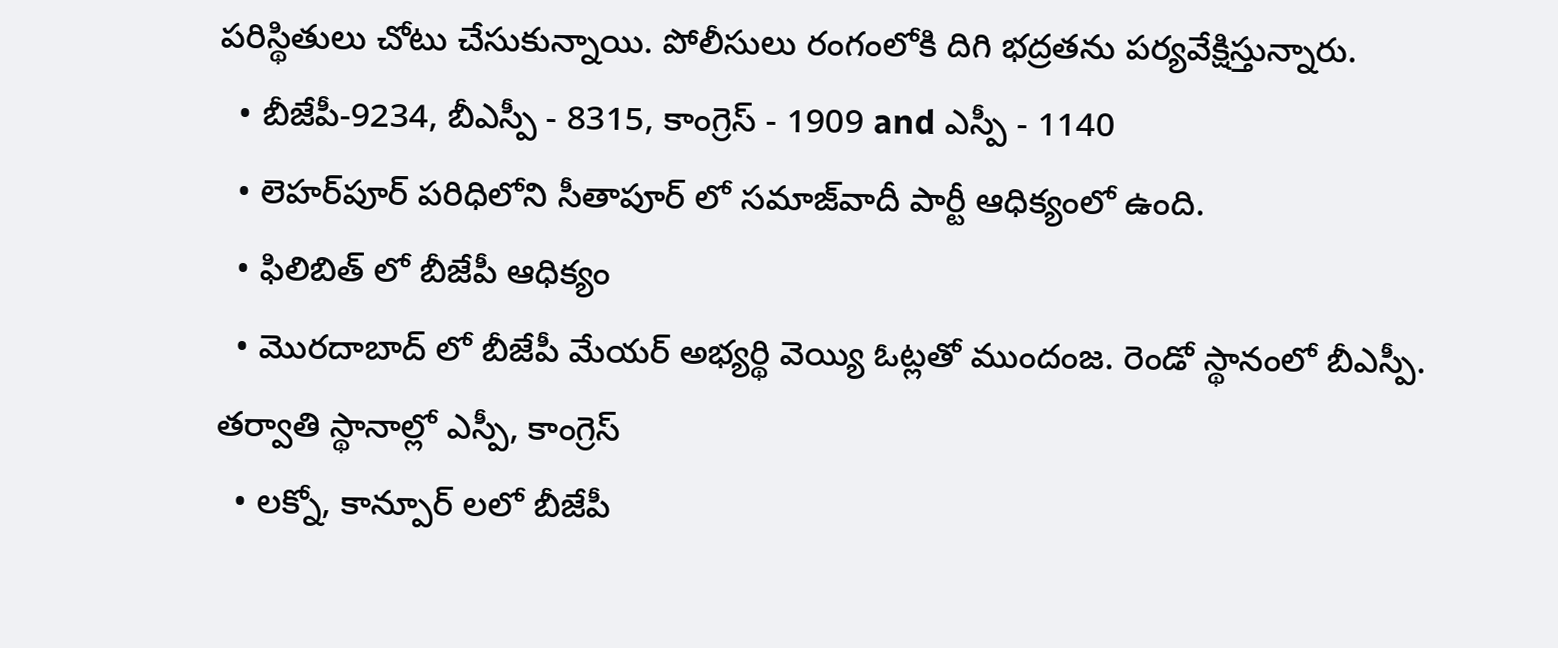పరిస్థితులు చోటు చేసుకున్నాయి. పోలీసులు రంగంలోకి దిగి భద్రతను పర్యవేక్షిస్తున్నారు.
  • బీజేపీ-9234, బీఎస్పీ - 8315, కాంగ్రెస్ - 1909 and ఎస్పీ - 1140
  • లెహర్‌పూర్ పరిధిలోని సీతాపూర్ లో సమాజ్‌వాదీ పార్టీ ఆధిక్యంలో ఉంది.
  • ఫిలిబిత్ లో బీజేపీ ఆధిక్యం
  • మొరదాబాద్ లో బీజేపీ మేయర్ అభ్యర్థి వెయ్యి ఓట్లతో ముందంజ. రెండో స్థానంలో బీఎస్పీ. తర్వాతి స్థానాల్లో ఎస్పీ, కాంగ్రెస్
  • లక్నో, కాన్పూర్ లలో బీజేపీ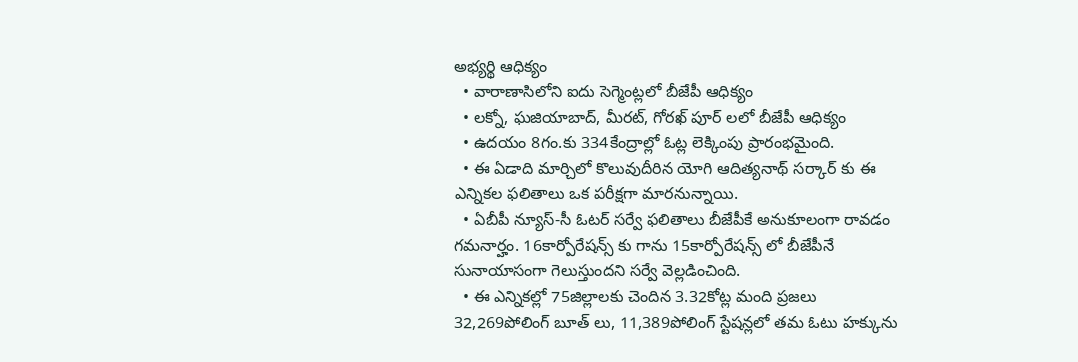అభ్యర్థి ఆధిక్యం
  • వారాణాసిలోని ఐదు సెగ్మెంట్లలో బీజేపీ ఆధిక్యం
  • లక్నో, ఘజియాబాద్, మీరట్, గోరఖ్ పూర్ లలో బీజేపీ ఆధిక్యం
  • ఉదయం 8గం.కు 334కేంద్రాల్లో ఓట్ల లెక్కింపు ప్రారంభమైంది.
  • ఈ ఏడాది మార్చిలో కొలువుదీరిన యోగి ఆదిత్యనాథ్ సర్కార్ కు ఈ ఎన్నికల ఫలితాలు ఒక పరీక్షగా మారనున్నాయి.
  • ఏబీపీ న్యూస్-సీ ఓటర్ సర్వే ఫలితాలు బీజేపీకే అనుకూలంగా రావడం గమనార్హం. 16కార్పోరేషన్స్ కు గాను 15కార్పోరేషన్స్ లో బీజేపీనే సునాయాసంగా గెలుస్తుందని సర్వే వెల్లడించింది.
  • ఈ ఎన్నికల్లో 75జిల్లాలకు చెందిన 3.32కోట్ల మంది ప్రజలు 32,269పోలింగ్ బూత్ లు, 11,389పోలింగ్ స్టేషన్లలో తమ ఓటు హక్కును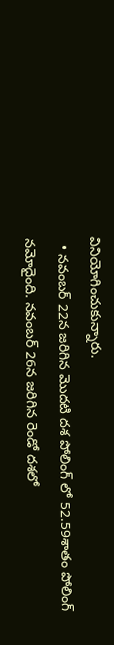వినియోగించుకున్నారు.
  • నవంబర్ 22న జరిగిన మొదటి దశ పోలింగ్ లో 52.59శాతం పోలింగ్ నమోదైంది. నవంబర్ 26న జరిగిన రెండో దశలో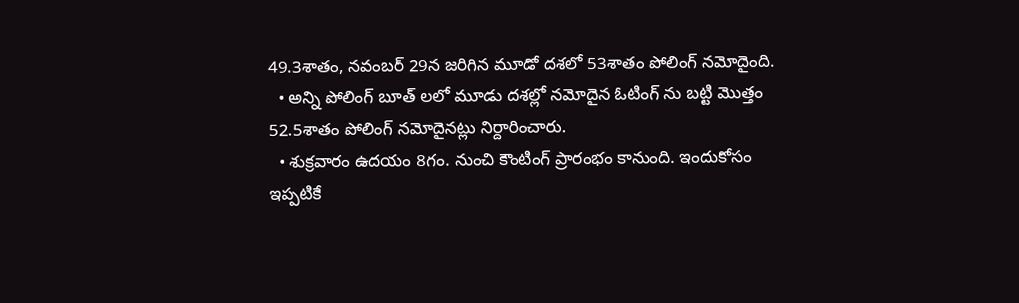49.3శాతం, నవంబర్ 29న జరిగిన మూడో దశలో 53శాతం పోలింగ్ నమోదైంది.
  • అన్ని పోలింగ్ బూత్ లలో మూడు దశల్లో నమోదైన ఓటింగ్ ను బట్టి మొత్తం 52.5శాతం పోలింగ్ నమోదైనట్లు నిర్దారించారు.
  • శుక్రవారం ఉదయం 8గం. నుంచి కౌంటింగ్ ప్రారంభం కానుంది. ఇందుకోసం ఇప్పటికే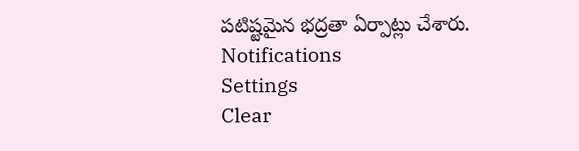పటిష్టమైన భద్రతా ఏర్పాట్లు చేశారు.
Notifications
Settings
Clear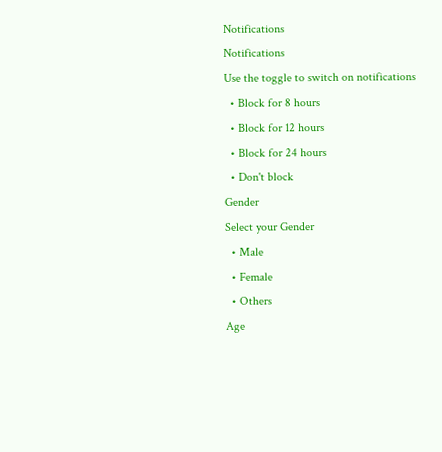Notifications
Notifications
Use the toggle to switch on notifications
  • Block for 8 hours
  • Block for 12 hours
  • Block for 24 hours
  • Don't block
Gender
Select your Gender
  • Male
  • Female
  • Others
Age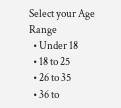Select your Age Range
  • Under 18
  • 18 to 25
  • 26 to 35
  • 36 to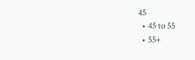45
  • 45 to 55
  • 55+